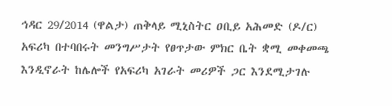ኅዳር 29/2014 (ዋልታ) ጠቅላይ ሚኒስትር ዐቢይ አሕመድ (ዶ/ር) አፍሪካ በተባበሩት መንግሥታት የፀጥታው ምክር ቤት ቋሚ መቀመጫ እንዲኖራት ከሌሎች የአፍሪካ አገራት መሪዎች ጋር እንደሚታገሉ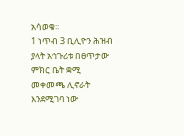አሳወቁ፡፡
1 ነጥብ 3 ቢሊዮን ሕዝብ ያላት አኅጉሪቱ በፀጥታው ምክር ቤት ቋሚ መቀመጫ ሊኖራት እንደሚገባ ነው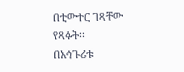በቲውተር ገጻቸው የጻፉት፡፡
በአኅጉሪቱ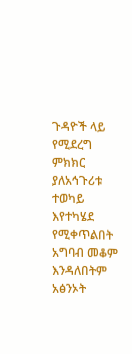ጉዳዮች ላይ የሚደረግ ምክክር ያለአኅጉሪቱ ተወካይ እየተካሄደ የሚቀጥልበት አግባብ መቆም እንዳለበትም አፅንኦት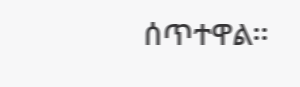ሰጥተዋል፡፡